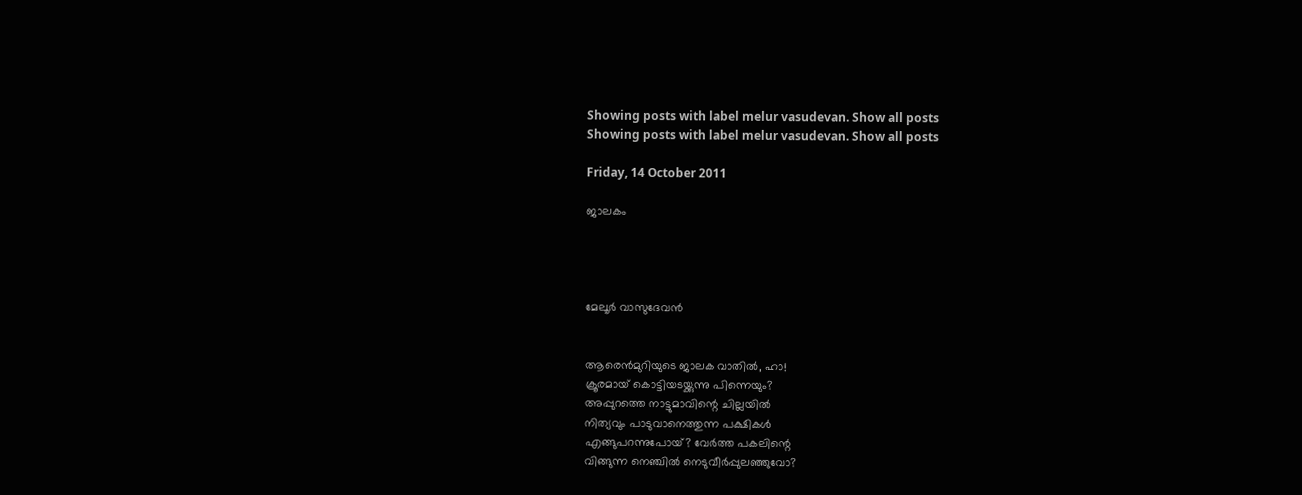Showing posts with label melur vasudevan. Show all posts
Showing posts with label melur vasudevan. Show all posts

Friday, 14 October 2011

ജാലകം




മേലൂർ വാസുദേവൻ


ആരെൻമുറിയുടെ ജാലക വാതിൽ, ഹാ!
ക്രൂരമായ്‌ കൊട്ടിയടയ്ക്കുന്നു പിന്നെയും?
അപ്പുറത്തെ നാട്ടുമാവിന്റെ ചില്ലയിൽ
നിത്യവും പാടുവാനെത്തുന്ന പക്ഷികൾ
എങ്ങുപറന്നുപോയ്‌? വേർത്ത പകലിന്റെ
വിങ്ങുന്ന നെഞ്ചിൽ നെടുവീർപ്പുലഞ്ഞുവോ?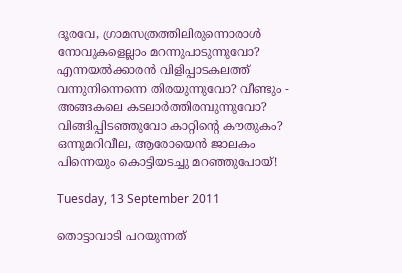ദൂരവേ, ഗ്രാമസത്രത്തിലിരുന്നൊരാൾ
നോവുകളെല്ലാം മറന്നുപാടുന്നുവോ?
എന്നയൽക്കാരൻ വിളിപ്പാടകലത്ത്‌
വന്നുനിന്നെന്നെ തിരയുന്നുവോ? വീണ്ടും -
അങ്ങകലെ കടലാർത്തിരമ്പുന്നുവോ?
വിങ്ങിപ്പിടഞ്ഞുവോ കാറ്റിന്റെ കൗതുകം?
ഒന്നുമറിവീല, ആരോയെൻ ജാലകം
പിന്നെയും കൊട്ടിയടച്ചു മറഞ്ഞുപോയ്‌!

Tuesday, 13 September 2011

തൊട്ടാവാടി പറയുന്നത്‌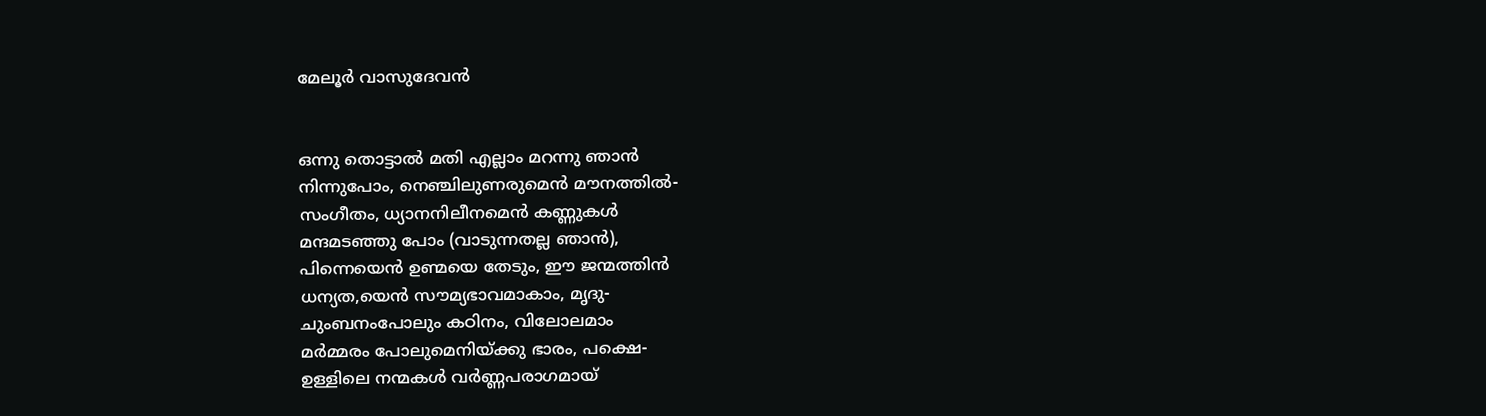മേലൂർ വാസുദേവൻ


ഒന്നു തൊട്ടാൽ മതി എല്ലാം മറന്നു ഞാൻ
നിന്നുപോം, നെഞ്ചിലുണരുമെൻ മൗനത്തിൽ-
സംഗീതം, ധ്യാനനിലീനമെൻ കണ്ണുകൾ
മന്ദമടഞ്ഞു പോം (വാടുന്നതല്ല ഞാൻ),
പിന്നെയെൻ ഉണ്മയെ തേടും, ഈ ജന്മത്തിൻ
ധന്യത,യെൻ സൗമ്യഭാവമാകാം, മൃദു-
ചുംബനംപോലും കഠിനം, വിലോലമാം
മർമ്മരം പോലുമെനിയ്ക്കു ഭാരം, പക്ഷെ-
ഉള്ളിലെ നന്മകൾ വർണ്ണപരാഗമായ്‌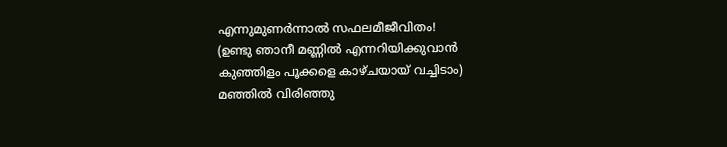എന്നുമുണർന്നാൽ സഫലമീജീവിതം!
(ഉണ്ടു ഞാനീ മണ്ണിൽ എന്നറിയിക്കുവാൻ
കുഞ്ഞിളം പൂക്കളെ കാഴ്ചയായ്‌ വച്ചിടാം)
മഞ്ഞിൽ വിരിഞ്ഞു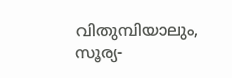വിതുമ്പിയാലും, സൂര്യ-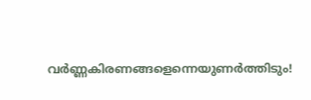വർണ്ണകിരണങ്ങളെന്നെയുണർത്തിടും!